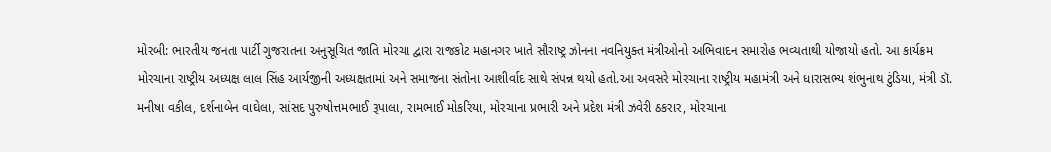મોરબી: ભારતીય જનતા પાર્ટી ગુજરાતના અનુસૂચિત જાતિ મોરચા દ્વારા રાજકોટ મહાનગર ખાતે સૌરાષ્ટ્ર ઝોનના નવનિયુક્ત મંત્રીઓનો અભિવાદન સમારોહ ભવ્યતાથી યોજાયો હતો. આ કાર્યક્રમ મોરચાના રાષ્ટ્રીય અધ્યક્ષ લાલ સિંહ આર્યજીની અધ્યક્ષતામાં અને સમાજના સંતોના આશીર્વાદ સાથે સંપન્ન થયો હતો.આ અવસરે મોરચાના રાષ્ટ્રીય મહામંત્રી અને ધારાસભ્ય શંભુનાથ ટુંડિયા, મંત્રી ડૉ. મનીષા વકીલ, દર્શનાબેન વાઘેલા, સાંસદ પુરુષોત્તમભાઈ રૂપાલા, રામભાઈ મોકરિયા, મોરચાના પ્રભારી અને પ્રદેશ મંત્રી ઝવેરી ઠકરાર, મોરચાના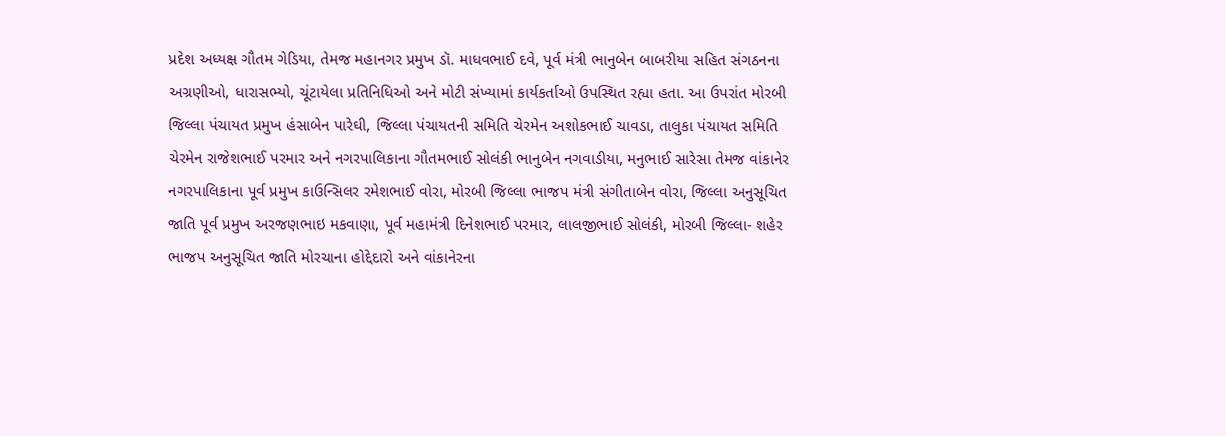પ્રદેશ અધ્યક્ષ ગૌતમ ગેડિયા, તેમજ મહાનગર પ્રમુખ ડૉ. માધવભાઈ દવે, પૂર્વ મંત્રી ભાનુબેન બાબરીયા સહિત સંગઠનના અગ્રણીઓ, ધારાસભ્યો, ચૂંટાયેલા પ્રતિનિધિઓ અને મોટી સંખ્યામાં કાર્યકર્તાઓ ઉપસ્થિત રહ્યા હતા. આ ઉપરાંત મોરબી જિલ્લા પંચાયત પ્રમુખ હંસાબેન પારેઘી, જિલ્લા પંચાયતની સમિતિ ચેરમેન અશોકભાઈ ચાવડા, તાલુકા પંચાયત સમિતિ ચેરમેન રાજેશભાઈ પરમાર અને નગરપાલિકાના ગૌતમભાઈ સોલંકી ભાનુબેન નગવાડીયા, મનુભાઈ સારેસા તેમજ વાંકાનેર નગરપાલિકાના પૂર્વ પ્રમુખ કાઉન્સિલર રમેશભાઈ વોરા, મોરબી જિલ્લા ભાજપ મંત્રી સંગીતાબેન વોરા, જિલ્લા અનુસૂચિત જાતિ પૂર્વ પ્રમુખ અરજણભાઇ મકવાણા, પૂર્વ મહામંત્રી દિનેશભાઈ પરમાર, લાલજીભાઈ સોલંકી, મોરબી જિલ્લા- શહેર ભાજપ અનુસૂચિત જાતિ મોરચાના હોદ્દેદારો અને વાંકાનેરના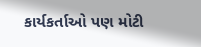કાર્યકર્તાઓ પણ મોટી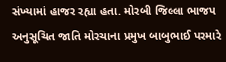સંખ્યામાં હાજર રહ્યા હતા. મોરબી જિલ્લા ભાજપ અનુસૂચિત જાતિ મોરચાના પ્રમુખ બાબુભાઈ પરમારે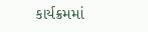કાર્યક્રમમાં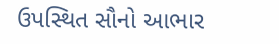ઉપસ્થિત સૌનો આભાર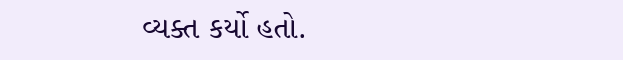વ્યક્ત કર્યો હતો.